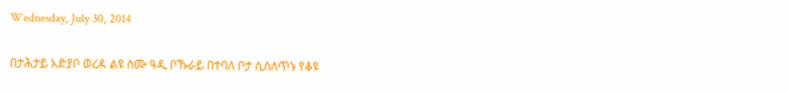Wednesday, July 30, 2014

በታሕታይ አድያቦ ወረዳ ልዩ ስሙ ዓዲ ቦኹራይ በተባለ ቦታ ሲሰለጥኑ የቆዩ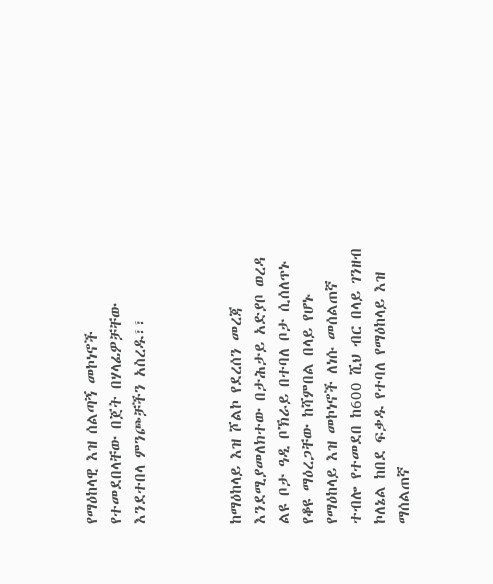የማዕከላዊ እዝ ሰልጣኝ መኮነኖች የተመደበላቸው በጀት በሃላፊዎቻቸው እንደተበላ ምንጮቻችን አስረዱ፣፣



ከማዕከላይ እዝ ሾልኮ የደረሰን መረጃ እንደሚያመለክተው በታሕታይ አድያቦ ወረዳ ልዩ ቦታ ዓዲ ቦኽራይ በተባለ ቦታ ሲሰለጥኑ የቆዩ ማዕረጋቸው ከሻምበል በላይ የሆኑ የማዕከላይ እዝ መኮነኖች ለነሱ መሰልጠኛ ተብሎ የተመደበ ከ600 ሺህ ብር በላይ ገንዘብ ኮለኔል ከበደ ፍቃዱ የተባለ የማዕከላይ እዝ ማሰልጠኛ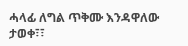ሓላፊ ለግል ጥቅሙ እንዳዋለው ታወቀ፣፣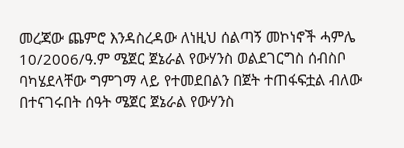መረጃው ጨምሮ እንዳስረዳው ለነዚህ ሰልጣኝ መኮነኖች ሓምሌ 10/2006/ዓ.ም ሜጀር ጀኔራል የውሃንስ ወልደገርግስ ሰብስቦ ባካሄደላቸው ግምገማ ላይ የተመደበልን በጀት ተጠፋፍቷል ብለው በተናገሩበት ሰዓት ሜጀር ጀኔራል የውሃንስ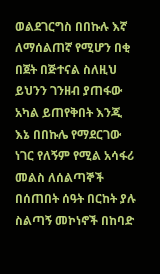ወልደገርግስ በበኩሉ እኛ ለማሰልጠኛ የሚሆን በቂ በጀት በጅተናል ስለዚህ ይህንን ገንዘብ ያጠፋው አካል ይጠየቅበት እንጂ እኔ በበኩሌ የማደርገው ነገር የለኝም የሚል አሳፋሪ መልስ ለሰልጣኞች በሰጠበት ሰዓት በርከት ያሉ ስልጣኝ መኮነኖች በከባድ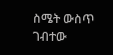ስሜት ውስጥ ገብተው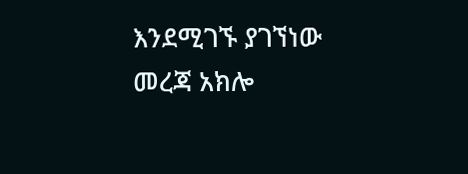እንደሚገኙ ያገኘነው መረጃ አክሎ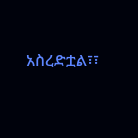አስረድቷል፣፣